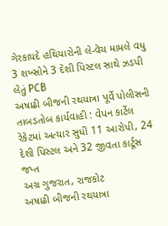ગેરકાયદે હથિયારોની લે-વેચ મામલે વધુ 3 શખ્સોને 3 દેશી પિસ્ટલ સાથે ઝડપી લેતું PCB
અષાઢી બીજની રથયાત્રા પૂર્વે પોલીસની તાબડતોબ કાર્યવાહી : વેપન કાર્ટેલ રેકેટમાં અત્યાર સુધી 11 આરોપી, 24 દેશી પિસ્ટલ અને 32 જીવતા કાર્ટૂસ જપ્ત
અગ્ર ગુજરાત, રાજકોટ
અષાઢી બીજની રથયાત્રા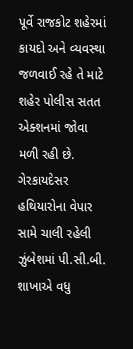પૂર્વે રાજકોટ શહેરમાં કાયદો અને વ્યવસ્થા જળવાઈ રહે તે માટે શહેર પોલીસ સતત એક્શનમાં જોવા મળી રહી છે. ગેરકાયદેસર હથિયારોના વેપાર સામે ચાલી રહેલી ઝુંબેશમાં પી.સી.બી. શાખાએ વધુ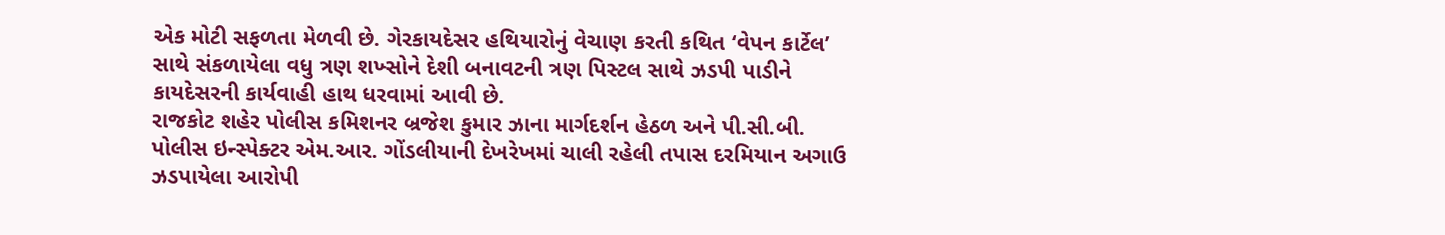એક મોટી સફળતા મેળવી છે. ગેરકાયદેસર હથિયારોનું વેચાણ કરતી કથિત ‘વેપન કાર્ટેલ’ સાથે સંકળાયેલા વધુ ત્રણ શખ્સોને દેશી બનાવટની ત્રણ પિસ્ટલ સાથે ઝડપી પાડીને કાયદેસરની કાર્યવાહી હાથ ધરવામાં આવી છે.
રાજકોટ શહેર પોલીસ કમિશનર બ્રજેશ કુમાર ઝાના માર્ગદર્શન હેઠળ અને પી.સી.બી. પોલીસ ઇન્સ્પેક્ટર એમ.આર. ગોંડલીયાની દેખરેખમાં ચાલી રહેલી તપાસ દરમિયાન અગાઉ ઝડપાયેલા આરોપી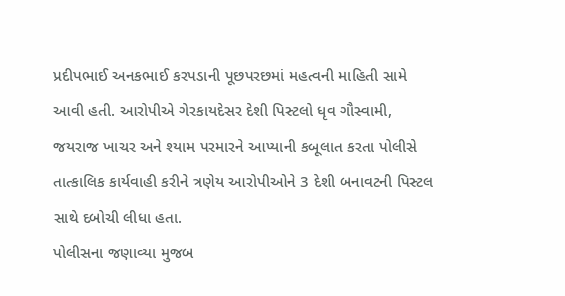પ્રદીપભાઈ અનકભાઈ કરપડાની પૂછપરછમાં મહત્વની માહિતી સામે આવી હતી. આરોપીએ ગેરકાયદેસર દેશી પિસ્ટલો ધૃવ ગૌસ્વામી, જયરાજ ખાચર અને શ્યામ પરમારને આપ્યાની કબૂલાત કરતા પોલીસે તાત્કાલિક કાર્યવાહી કરીને ત્રણેય આરોપીઓને 3 દેશી બનાવટની પિસ્ટલ સાથે દબોચી લીધા હતા.
પોલીસના જણાવ્યા મુજબ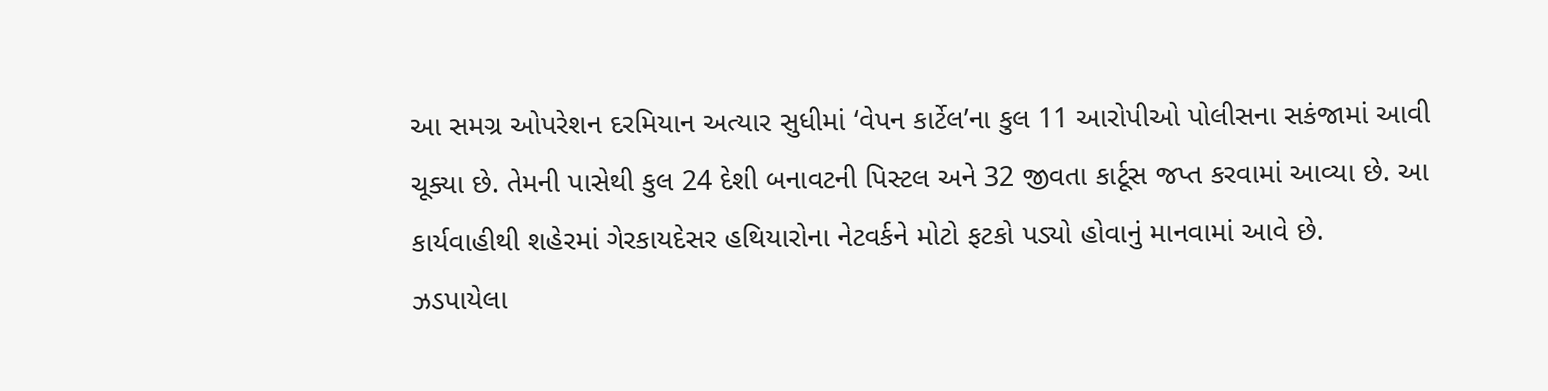આ સમગ્ર ઓપરેશન દરમિયાન અત્યાર સુધીમાં ‘વેપન કાર્ટેલ’ના કુલ 11 આરોપીઓ પોલીસના સકંજામાં આવી ચૂક્યા છે. તેમની પાસેથી કુલ 24 દેશી બનાવટની પિસ્ટલ અને 32 જીવતા કાર્ટૂસ જપ્ત કરવામાં આવ્યા છે. આ કાર્યવાહીથી શહેરમાં ગેરકાયદેસર હથિયારોના નેટવર્કને મોટો ફટકો પડ્યો હોવાનું માનવામાં આવે છે.
ઝડપાયેલા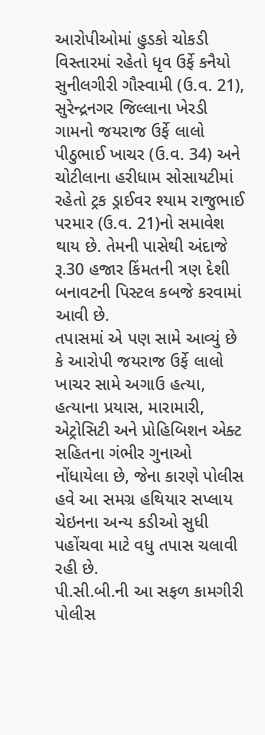આરોપીઓમાં હુડકો ચોકડી વિસ્તારમાં રહેતો ધૃવ ઉર્ફે કનૈયો સુનીલગીરી ગૌસ્વામી (ઉ.વ. 21), સુરેન્દ્રનગર જિલ્લાના ખેરડી ગામનો જયરાજ ઉર્ફે લાલો પીઠુભાઈ ખાચર (ઉ.વ. 34) અને ચોટીલાના હરીધામ સોસાયટીમાં રહેતો ટ્રક ડ્રાઈવર શ્યામ રાજુભાઈ પરમાર (ઉ.વ. 21)નો સમાવેશ થાય છે. તેમની પાસેથી અંદાજે રૂ.30 હજાર કિંમતની ત્રણ દેશી બનાવટની પિસ્ટલ કબજે કરવામાં આવી છે.
તપાસમાં એ પણ સામે આવ્યું છે કે આરોપી જયરાજ ઉર્ફે લાલો ખાચર સામે અગાઉ હત્યા, હત્યાના પ્રયાસ, મારામારી, એટ્રોસિટી અને પ્રોહિબિશન એક્ટ સહિતના ગંભીર ગુનાઓ નોંધાયેલા છે, જેના કારણે પોલીસ હવે આ સમગ્ર હથિયાર સપ્લાય ચેઇનના અન્ય કડીઓ સુધી પહોંચવા માટે વધુ તપાસ ચલાવી રહી છે.
પી.સી.બી.ની આ સફળ કામગીરી પોલીસ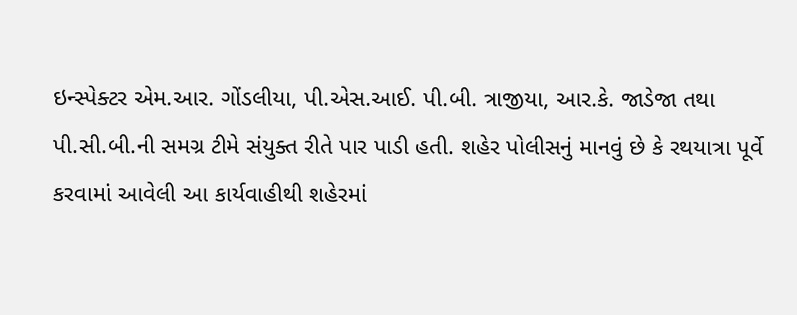ઇન્સ્પેક્ટર એમ.આર. ગોંડલીયા, પી.એસ.આઈ. પી.બી. ત્રાજીયા, આર.કે. જાડેજા તથા પી.સી.બી.ની સમગ્ર ટીમે સંયુક્ત રીતે પાર પાડી હતી. શહેર પોલીસનું માનવું છે કે રથયાત્રા પૂર્વે કરવામાં આવેલી આ કાર્યવાહીથી શહેરમાં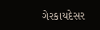ગેરકાયદેસર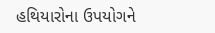હથિયારોના ઉપયોગને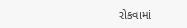રોકવામાં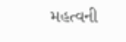મહત્વની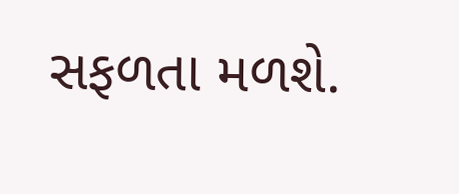સફળતા મળશે.